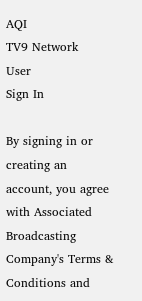AQI
TV9 Network
User
Sign In

By signing in or creating an account, you agree with Associated Broadcasting Company's Terms & Conditions and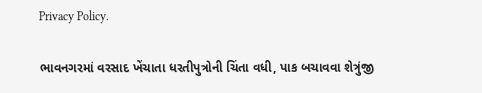Privacy Policy.

ભાવનગરમાં વરસાદ ખેંચાતા ધરતીપુત્રોની ચિંતા વધી, પાક બચાવવા શેત્રુંજી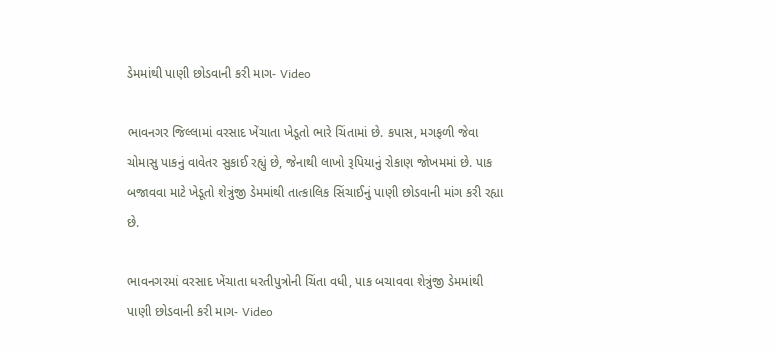ડેમમાંથી પાણી છોડવાની કરી માગ- Video

ભાવનગર જિલ્લામાં વરસાદ ખેંચાતા ખેડૂતો ભારે ચિંતામાં છે. કપાસ, મગફળી જેવા ચોમાસુ પાકનું વાવેતર સુકાઈ રહ્યું છે, જેનાથી લાખો રૂપિયાનું રોકાણ જોખમમાં છે. પાક બજાવવા માટે ખેડૂતો શેત્રુંજી ડેમમાંથી તાત્કાલિક સિંચાઈનું પાણી છોડવાની માંગ કરી રહ્યા છે.

ભાવનગરમાં વરસાદ ખેંચાતા ધરતીપુત્રોની ચિંતા વધી, પાક બચાવવા શેત્રુંજી ડેમમાંથી પાણી છોડવાની કરી માગ- Video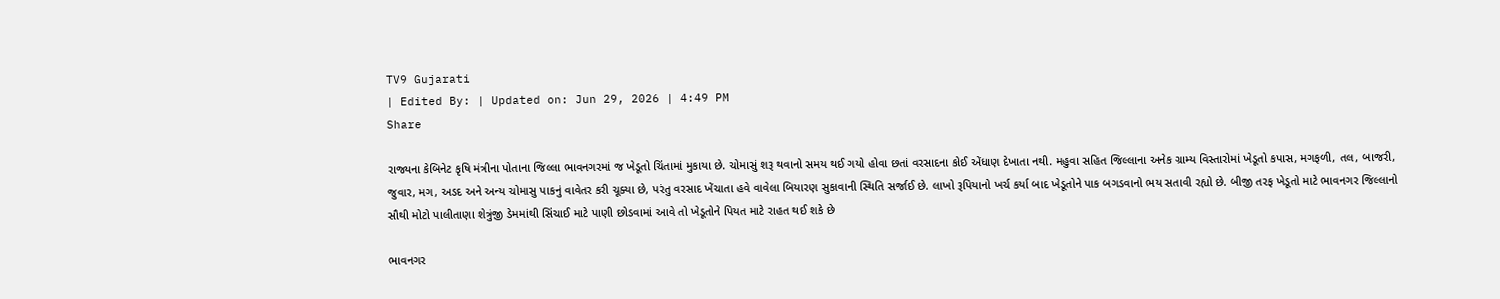TV9 Gujarati
| Edited By: | Updated on: Jun 29, 2026 | 4:49 PM
Share

રાજ્યના કેબિનેટ કૃષિ મંત્રીના પોતાના જિલ્લા ભાવનગરમાં જ ખેડૂતો ચિંતામાં મુકાયા છે. ચોમાસું શરૂ થવાનો સમય થઈ ગયો હોવા છતાં વરસાદના કોઈ એંધાણ દેખાતા નથી. મહુવા સહિત જિલ્લાના અનેક ગ્રામ્ય વિસ્તારોમાં ખેડૂતો કપાસ, મગફળી, તલ, બાજરી, જુવાર, મગ, અડદ અને અન્ય ચોમાસુ પાકનું વાવેતર કરી ચૂક્યા છે, પરંતુ વરસાદ ખેંચાતા હવે વાવેલા બિયારણ સુકાવાની સ્થિતિ સર્જાઈ છે. લાખો રૂપિયાનો ખર્ચ કર્યા બાદ ખેડૂતોને પાક બગડવાનો ભય સતાવી રહ્યો છે. બીજી તરફ ખેડૂતો માટે ભાવનગર જિલ્લાનો સૌથી મોટો પાલીતાણા શેત્રુંજી ડેમમાંથી સિંચાઈ માટે પાણી છોડવામાં આવે તો ખેડૂતોને પિયત માટે રાહત થઈ શકે છે

ભાવનગર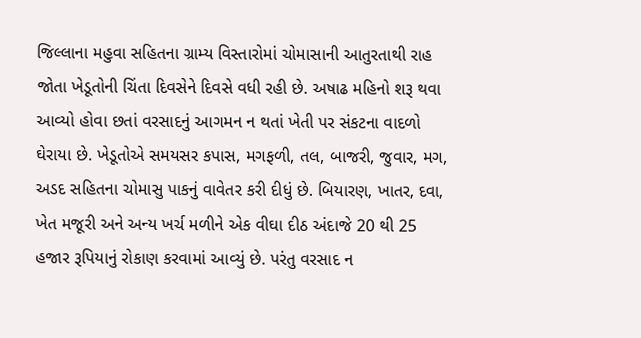જિલ્લાના મહુવા સહિતના ગ્રામ્ય વિસ્તારોમાં ચોમાસાની આતુરતાથી રાહ જોતા ખેડૂતોની ચિંતા દિવસેને દિવસે વધી રહી છે. અષાઢ મહિનો શરૂ થવા આવ્યો હોવા છતાં વરસાદનું આગમન ન થતાં ખેતી પર સંકટના વાદળો ઘેરાયા છે. ખેડૂતોએ સમયસર કપાસ, મગફળી, તલ, બાજરી, જુવાર, મગ, અડદ સહિતના ચોમાસુ પાકનું વાવેતર કરી દીધું છે. બિયારણ, ખાતર, દવા, ખેત મજૂરી અને અન્ય ખર્ચ મળીને એક વીઘા દીઠ અંદાજે 20 થી 25 હજાર રૂપિયાનું રોકાણ કરવામાં આવ્યું છે. પરંતુ વરસાદ ન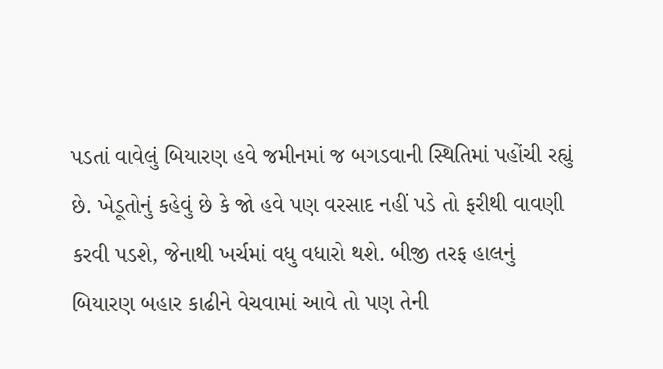પડતાં વાવેલું બિયારણ હવે જમીનમાં જ બગડવાની સ્થિતિમાં પહોંચી રહ્યું છે. ખેડૂતોનું કહેવું છે કે જો હવે પણ વરસાદ નહીં પડે તો ફરીથી વાવણી કરવી પડશે, જેનાથી ખર્ચમાં વધુ વધારો થશે. બીજી તરફ હાલનું બિયારણ બહાર કાઢીને વેચવામાં આવે તો પણ તેની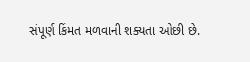સંપૂર્ણ કિંમત મળવાની શક્યતા ઓછી છે.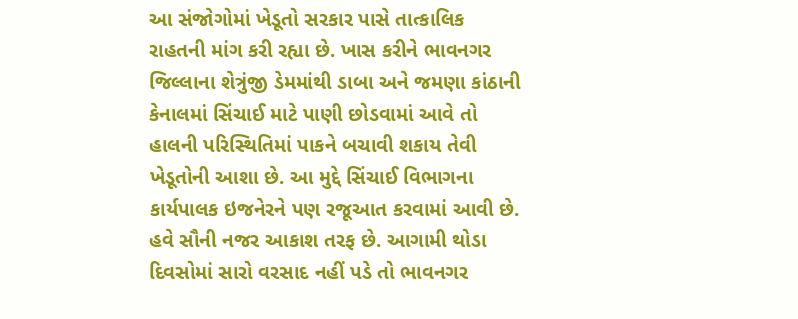આ સંજોગોમાં ખેડૂતો સરકાર પાસે તાત્કાલિક રાહતની માંગ કરી રહ્યા છે. ખાસ કરીને ભાવનગર જિલ્લાના શેત્રુંજી ડેમમાંથી ડાબા અને જમણા કાંઠાની કેનાલમાં સિંચાઈ માટે પાણી છોડવામાં આવે તો હાલની પરિસ્થિતિમાં પાકને બચાવી શકાય તેવી ખેડૂતોની આશા છે. આ મુદ્દે સિંચાઈ વિભાગના કાર્યપાલક ઇજનેરને પણ રજૂઆત કરવામાં આવી છે. હવે સૌની નજર આકાશ તરફ છે. આગામી થોડા દિવસોમાં સારો વરસાદ નહીં પડે તો ભાવનગર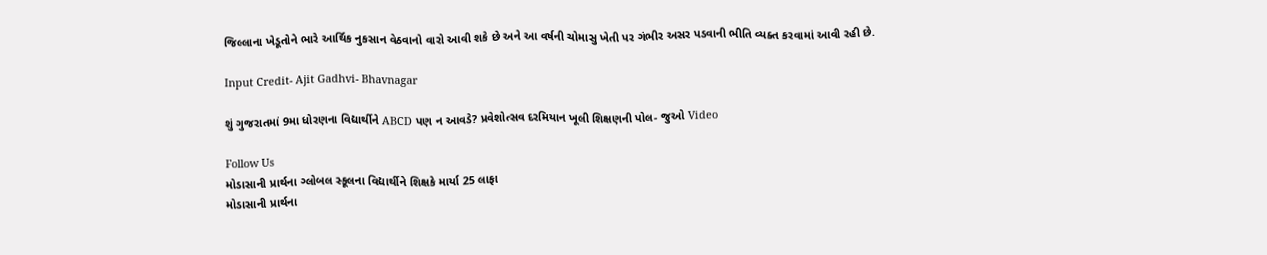જિલ્લાના ખેડૂતોને ભારે આર્થિક નુકસાન વેઠવાનો વારો આવી શકે છે અને આ વર્ષની ચોમાસુ ખેતી પર ગંભીર અસર પડવાની ભીતિ વ્યક્ત કરવામાં આવી રહી છે.

Input Credit- Ajit Gadhvi- Bhavnagar

શું ગુજરાતમાં 9મા ધોરણના વિદ્યાર્થીને ABCD પણ ન આવડે? પ્રવેશોત્સવ દરમિયાન ખૂલી શિક્ષણની પોલ- જુઓ Video

Follow Us
મોડાસાની પ્રાર્થના ગ્લોબલ સ્કૂલના વિદ્યાર્થીને શિક્ષકે માર્યા 25 લાફા
મોડાસાની પ્રાર્થના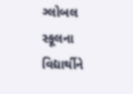ગ્લોબલ સ્કૂલના વિદ્યાર્થીને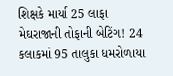શિક્ષકે માર્યા 25 લાફા
મેઘરાજાની તોફાની બેટિંગ! 24 કલાકમાં 95 તાલુકા ધમરોળાયા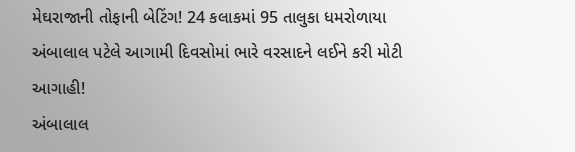મેઘરાજાની તોફાની બેટિંગ! 24 કલાકમાં 95 તાલુકા ધમરોળાયા
અંબાલાલ પટેલે આગામી દિવસોમાં ભારે વરસાદને લઈને કરી મોટી આગાહી!
અંબાલાલ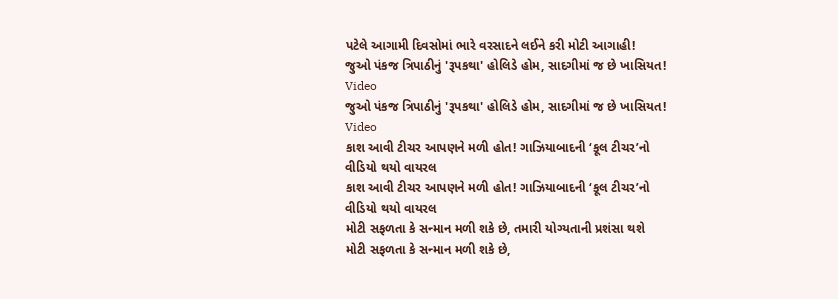પટેલે આગામી દિવસોમાં ભારે વરસાદને લઈને કરી મોટી આગાહી!
જુઓ પંકજ ત્રિપાઠીનું 'રૂપકથા' હોલિડે હોમ, સાદગીમાં જ છે ખાસિયત! Video
જુઓ પંકજ ત્રિપાઠીનું 'રૂપકથા' હોલિડે હોમ, સાદગીમાં જ છે ખાસિયત! Video
કાશ આવી ટીચર આપણને મળી હોત! ગાઝિયાબાદની ‘કૂલ ટીચર’નો વીડિયો થયો વાયરલ
કાશ આવી ટીચર આપણને મળી હોત! ગાઝિયાબાદની ‘કૂલ ટીચર’નો વીડિયો થયો વાયરલ
મોટી સફળતા કે સન્માન મળી શકે છે, તમારી યોગ્યતાની પ્રશંસા થશે
મોટી સફળતા કે સન્માન મળી શકે છે,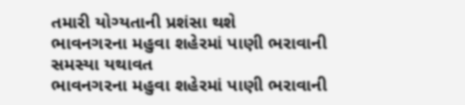તમારી યોગ્યતાની પ્રશંસા થશે
ભાવનગરના મહુવા શહેરમાં પાણી ભરાવાની સમસ્યા યથાવત
ભાવનગરના મહુવા શહેરમાં પાણી ભરાવાની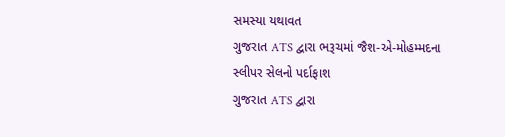સમસ્યા યથાવત
ગુજરાત ATS દ્વારા ભરૂચમાં જૈશ-એ-મોહમ્મદના સ્લીપર સેલનો પર્દાફાશ
ગુજરાત ATS દ્વારા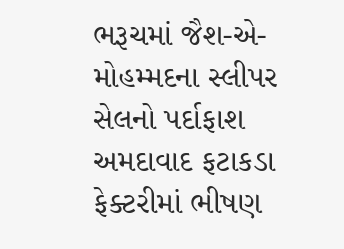ભરૂચમાં જૈશ-એ-મોહમ્મદના સ્લીપર સેલનો પર્દાફાશ
અમદાવાદ ફટાકડા ફેક્ટરીમાં ભીષણ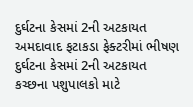દુર્ઘટના કેસમાં 2ની અટકાયત
અમદાવાદ ફટાકડા ફેક્ટરીમાં ભીષણ દુર્ઘટના કેસમાં 2ની અટકાયત
કચ્છના પશુપાલકો માટે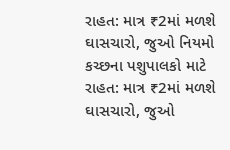રાહત: માત્ર ₹2માં મળશે ઘાસચારો, જુઓ નિયમો
કચ્છના પશુપાલકો માટે રાહત: માત્ર ₹2માં મળશે ઘાસચારો, જુઓ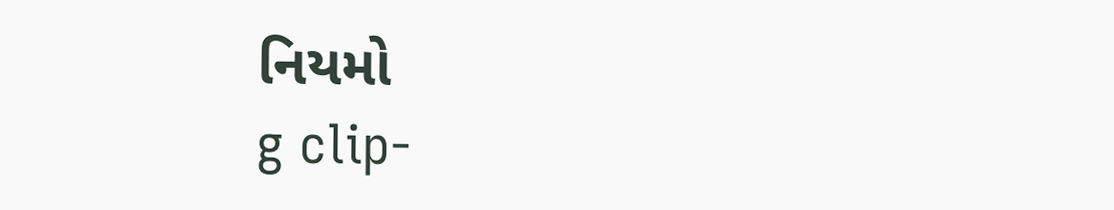નિયમો
g clip-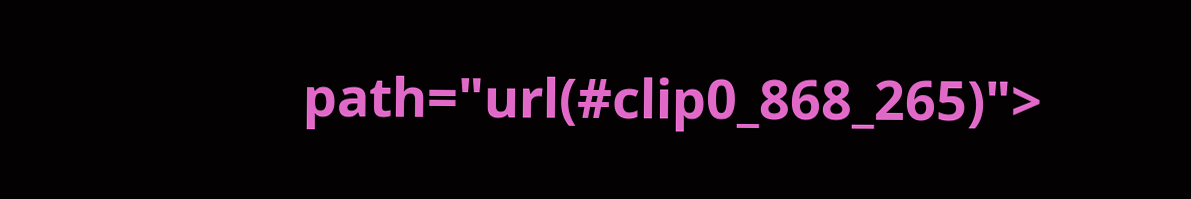path="url(#clip0_868_265)">